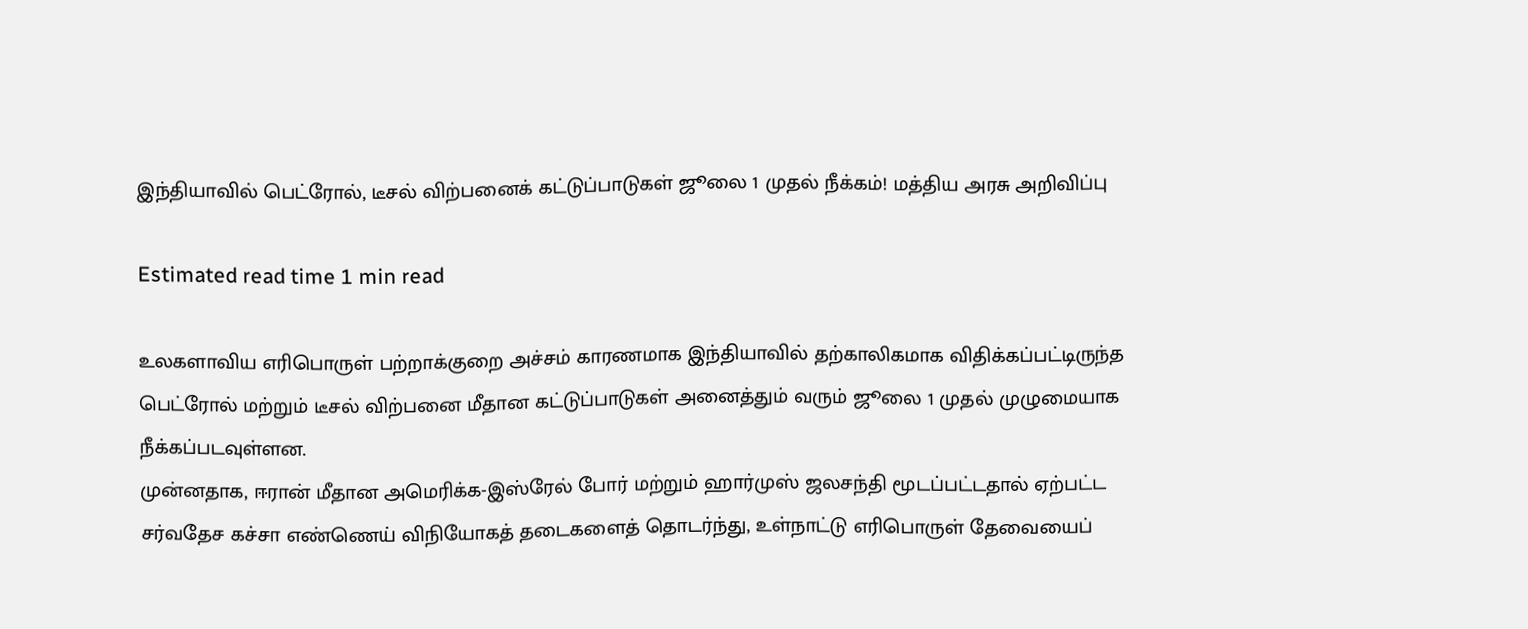இந்தியாவில் பெட்ரோல், டீசல் விற்பனைக் கட்டுப்பாடுகள் ஜூலை 1 முதல் நீக்கம்! மத்திய அரசு அறிவிப்பு

Estimated read time 1 min read

உலகளாவிய எரிபொருள் பற்றாக்குறை அச்சம் காரணமாக இந்தியாவில் தற்காலிகமாக விதிக்கப்பட்டிருந்த பெட்ரோல் மற்றும் டீசல் விற்பனை மீதான கட்டுப்பாடுகள் அனைத்தும் வரும் ஜூலை 1 முதல் முழுமையாக நீக்கப்படவுள்ளன.
முன்னதாக, ஈரான் மீதான அமெரிக்க-இஸ்ரேல் போர் மற்றும் ஹார்முஸ் ஜலசந்தி மூடப்பட்டதால் ஏற்பட்ட சர்வதேச கச்சா எண்ணெய் விநியோகத் தடைகளைத் தொடர்ந்து, உள்நாட்டு எரிபொருள் தேவையைப்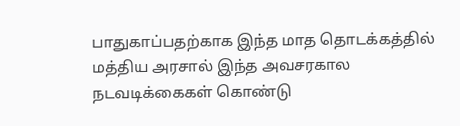பாதுகாப்பதற்காக இந்த மாத தொடக்கத்தில் மத்திய அரசால் இந்த அவசரகால நடவடிக்கைகள் கொண்டு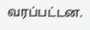வரப்பட்டன.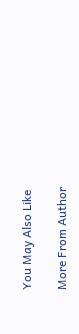You May Also Like

More From Author